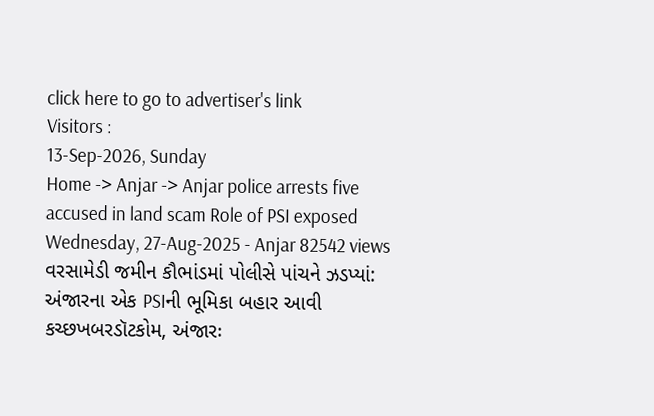click here to go to advertiser's link
Visitors :
13-Sep-2026, Sunday
Home -> Anjar -> Anjar police arrests five accused in land scam Role of PSI exposed
Wednesday, 27-Aug-2025 - Anjar 82542 views
વરસામેડી જમીન કૌભાંડમાં પોલીસે પાંચને ઝડપ્યાં: અંજારના એક PSIની ભૂમિકા બહાર આવી
કચ્છખબરડૉટકોમ, અંજારઃ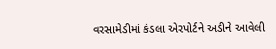વરસામેડીમાં કંડલા એરપોર્ટને અડીને આવેલી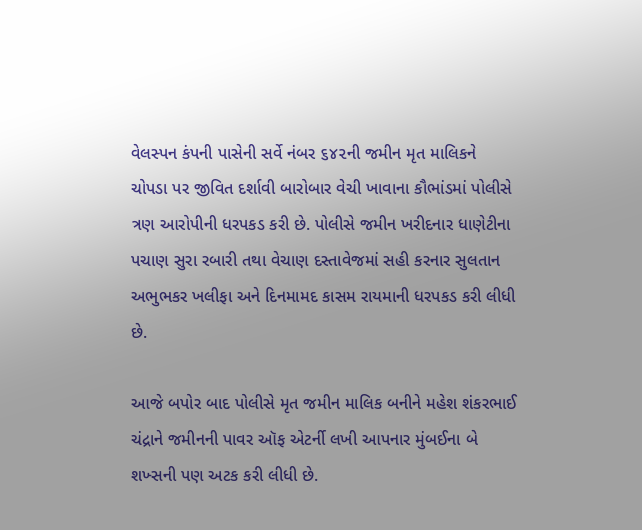વેલસ્પન કંપની પાસેની સર્વે નંબર ૬૪૨ની જમીન મૃત માલિકને ચોપડા પર જીવિત દર્શાવી બારોબાર વેચી ખાવાના કૌભાંડમાં પોલીસે ત્રણ આરોપીની ધરપકડ કરી છે. પોલીસે જમીન ખરીદનાર ધાણેટીના પચાણ સુરા રબારી તથા વેચાણ દસ્તાવેજમાં સહી કરનાર સુલતાન અભુભકર ખલીફા અને દિનમામદ કાસમ રાયમાની ધરપકડ કરી લીધી છે.

આજે બપોર બાદ પોલીસે મૃત જમીન માલિક બનીને મહેશ શંકરભાઈ ચંદ્રાને જમીનની પાવર ઑફ એટર્ની લખી આપનાર મુંબઈના બે શખ્સની પણ અટક કરી લીધી છે.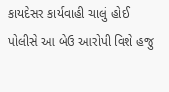કાયદેસર કાર્યવાહી ચાલું હોઈ પોલીસે આ બેઉ આરોપી વિશે હજુ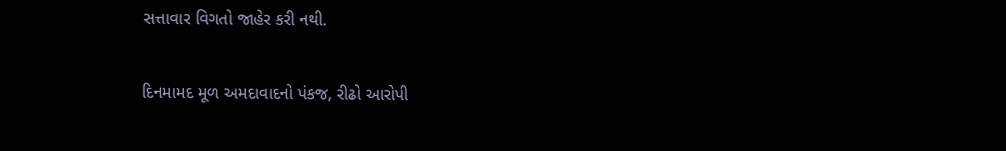સત્તાવાર વિગતો જાહેર કરી નથી.

દિનમામદ મૂળ અમદાવાદનો પંકજ, રીઢો આરોપી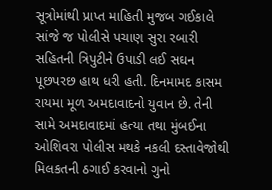સૂત્રોમાંથી પ્રાપ્ત માહિતી મુજબ ગઈકાલે સાંજે જ પોલીસે પચાણ સુરા રબારી સહિતની ત્રિપુટીને ઉપાડી લઈ સઘન પૂછપરછ હાથ ધરી હતી. દિનમામદ કાસમ રાયમા મૂળ અમદાવાદનો યુવાન છે. તેની સામે અમદાવાદમાં હત્યા તથા મુંબઈના ઓશિવરા પોલીસ મથકે નકલી દસ્તાવેજોથી મિલકતની ઠગાઈ કરવાનો ગુનો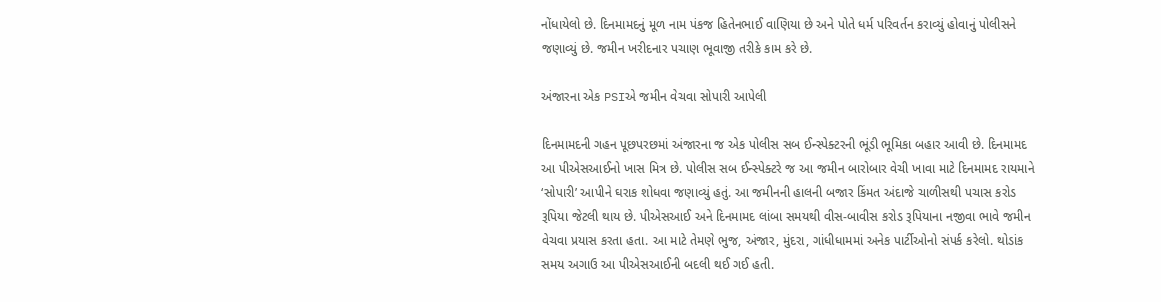નોંધાયેલો છે. દિનમામદનું મૂળ નામ પંકજ હિતેનભાઈ વાણિયા છે અને પોતે ધર્મ પરિવર્તન કરાવ્યું હોવાનું પોલીસને જણાવ્યું છે. જમીન ખરીદનાર પચાણ ભૂવાજી તરીકે કામ કરે છે.

અંજારના એક PSIએ જમીન વેચવા સોપારી આપેલી

દિનમામદની ગહન પૂછપરછમાં અંજારના જ એક પોલીસ સબ ઈન્સ્પેક્ટરની ભૂંડી ભૂમિકા બહાર આવી છે. દિનમામદ આ પીએસઆઈનો ખાસ મિત્ર છે. પોલીસ સબ ઈન્સ્પેક્ટરે જ આ જમીન બારોબાર વેચી ખાવા માટે દિનમામદ રાયમાને ‘સોપારી’ આપીને ઘરાક શોધવા જણાવ્યું હતું. આ જમીનની હાલની બજાર કિંમત અંદાજે ચાળીસથી પચાસ કરોડ રૂપિયા જેટલી થાય છે. પીએસઆઈ અને દિનમામદ લાંબા સમયથી વીસ-બાવીસ કરોડ રૂપિયાના નજીવા ભાવે જમીન વેચવા પ્રયાસ કરતા હતા. આ માટે તેમણે ભુજ, અંજાર, મુંદરા, ગાંધીધામમાં અનેક પાર્ટીઓનો સંપર્ક કરેલો. થોડાંક સમય અગાઉ આ પીએસઆઈની બદલી થઈ ગઈ હતી.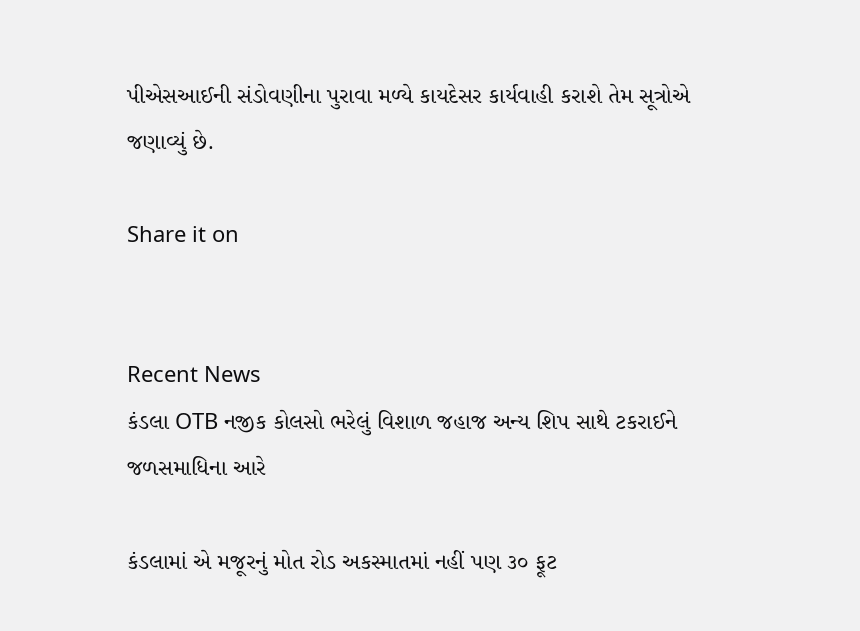પીએસઆઈની સંડોવણીના પુરાવા મળ્યે કાયદેસર કાર્યવાહી કરાશે તેમ સૂત્રોએ જણાવ્યું છે.

Share it on


Recent News
કંડલા OTB નજીક કોલસો ભરેલું વિશાળ જહાજ અન્ય શિપ સાથે ટકરાઈને જળસમાધિના આરે

કંડલામાં એ મજૂરનું મોત રોડ અકસ્માતમાં નહીં પણ ૩૦ ફૂટ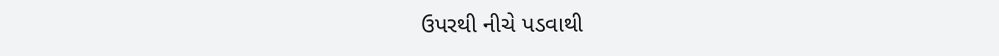ઉપરથી નીચે પડવાથી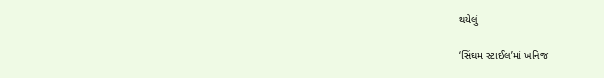થયેલું

‘સિંઘમ સ્ટાઈલ’માં ખનિજ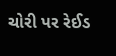ચોરી પર રેઈડ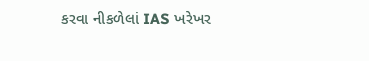કરવા નીકળેલાં IAS ખરેખર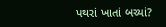પથરાં ખાતાં બચ્યાં?